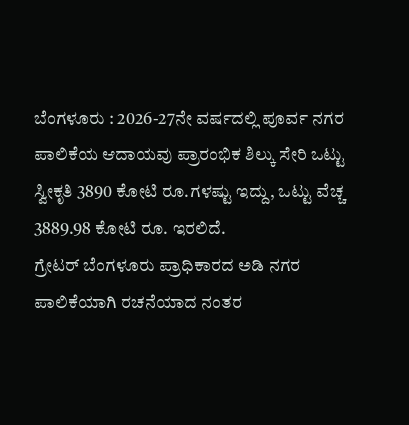ಬೆಂಗಳೂರು : 2026-27ನೇ ವರ್ಷದಲ್ಲಿ ಪೂರ್ವ ನಗರ ಪಾಲಿಕೆಯ ಆದಾಯವು ಪ್ರಾರಂಭಿಕ ಶಿಲ್ಕು ಸೇರಿ ಒಟ್ಟು ಸ್ವೀಕೃತಿ 3890 ಕೋಟಿ ರೂ.ಗಳಷ್ಟು ಇದ್ದು, ಒಟ್ಟು ವೆಚ್ಚ 3889.98 ಕೋಟಿ ರೂ. ಇರಲಿದೆ.
ಗ್ರೇಟರ್ ಬೆಂಗಳೂರು ಪ್ರಾಧಿಕಾರದ ಅಡಿ ನಗರ ಪಾಲಿಕೆಯಾಗಿ ರಚನೆಯಾದ ನಂತರ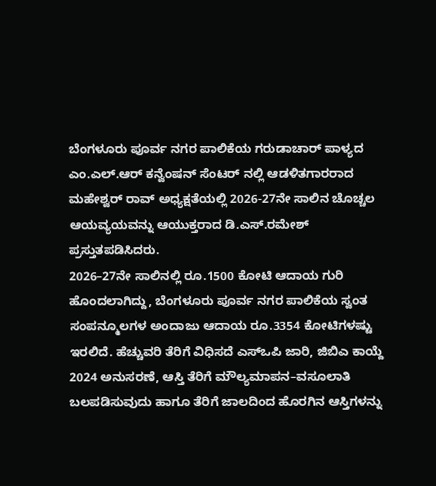ಬೆಂಗಳೂರು ಪೂರ್ವ ನಗರ ಪಾಲಿಕೆಯ ಗರುಡಾಚಾರ್ ಪಾಳ್ಯದ ಎಂ.ಎಲ್.ಆರ್ ಕನ್ವೆಂಷನ್ ಸೆಂಟರ್ ನಲ್ಲಿ ಆಡಳಿತಗಾರರಾದ ಮಹೇಶ್ವರ್ ರಾವ್ ಅಧ್ಯಕ್ಷತೆಯಲ್ಲಿ 2026-27ನೇ ಸಾಲಿನ ಚೊಚ್ಚಲ ಆಯವ್ಯಯವನ್ನು ಆಯುಕ್ತರಾದ ಡಿ.ಎಸ್.ರಮೇಶ್ ಪ್ರಸ್ತುತಪಡಿಸಿದರು.
2026–27ನೇ ಸಾಲಿನಲ್ಲಿ ರೂ.1500 ಕೋಟಿ ಆದಾಯ ಗುರಿ ಹೊಂದಲಾಗಿದ್ದು, ಬೆಂಗಳೂರು ಪೂರ್ವ ನಗರ ಪಾಲಿಕೆಯ ಸ್ವಂತ ಸಂಪನ್ಮೂಲಗಳ ಅಂದಾಜು ಆದಾಯ ರೂ.3354 ಕೋಟಿಗಳಷ್ಟು ಇರಲಿದೆ. ಹೆಚ್ಚುವರಿ ತೆರಿಗೆ ವಿಧಿಸದೆ ಎಸ್ಒಪಿ ಜಾರಿ, ಜಿಬಿಎ ಕಾಯ್ದೆ 2024 ಅನುಸರಣೆ, ಆಸ್ತಿ ತೆರಿಗೆ ಮೌಲ್ಯಮಾಪನ–ವಸೂಲಾತಿ ಬಲಪಡಿಸುವುದು ಹಾಗೂ ತೆರಿಗೆ ಜಾಲದಿಂದ ಹೊರಗಿನ ಆಸ್ತಿಗಳನ್ನು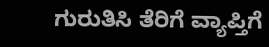ಗುರುತಿಸಿ ತೆರಿಗೆ ವ್ಯಾಪ್ತಿಗೆ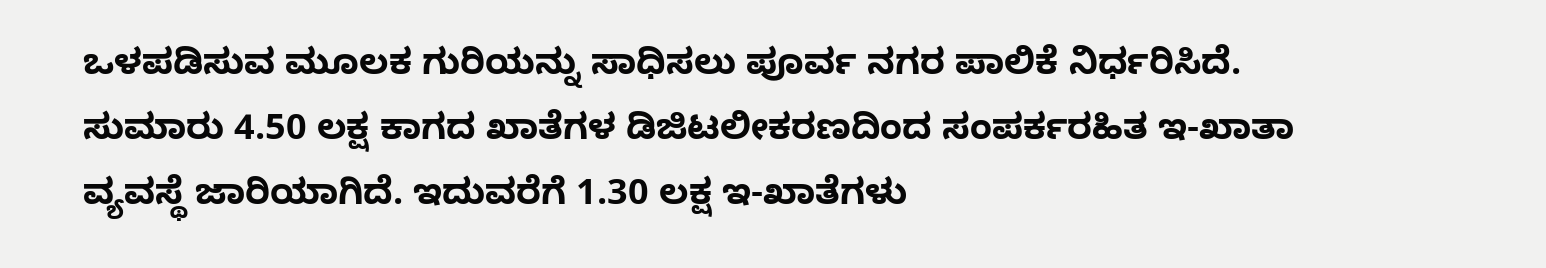ಒಳಪಡಿಸುವ ಮೂಲಕ ಗುರಿಯನ್ನು ಸಾಧಿಸಲು ಪೂರ್ವ ನಗರ ಪಾಲಿಕೆ ನಿರ್ಧರಿಸಿದೆ.
ಸುಮಾರು 4.50 ಲಕ್ಷ ಕಾಗದ ಖಾತೆಗಳ ಡಿಜಿಟಲೀಕರಣದಿಂದ ಸಂಪರ್ಕರಹಿತ ಇ-ಖಾತಾ ವ್ಯವಸ್ಥೆ ಜಾರಿಯಾಗಿದೆ. ಇದುವರೆಗೆ 1.30 ಲಕ್ಷ ಇ-ಖಾತೆಗಳು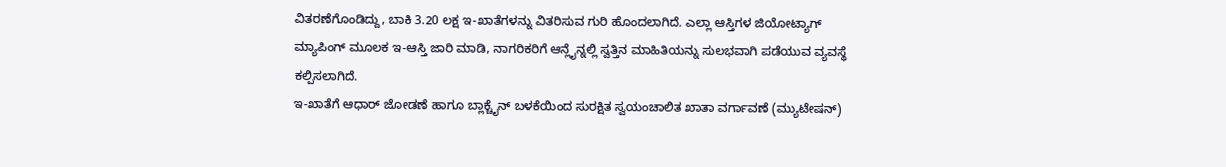ವಿತರಣೆಗೊಂಡಿದ್ದು, ಬಾಕಿ 3.20 ಲಕ್ಷ ಇ-ಖಾತೆಗಳನ್ನು ವಿತರಿಸುವ ಗುರಿ ಹೊಂದಲಾಗಿದೆ. ಎಲ್ಲಾ ಆಸ್ತಿಗಳ ಜಿಯೋಟ್ಯಾಗ್ ಮ್ಯಾಪಿಂಗ್ ಮೂಲಕ ಇ-ಆಸ್ತಿ ಜಾರಿ ಮಾಡಿ, ನಾಗರಿಕರಿಗೆ ಆನ್ಲೈನ್ನಲ್ಲಿ ಸ್ವತ್ತಿನ ಮಾಹಿತಿಯನ್ನು ಸುಲಭವಾಗಿ ಪಡೆಯುವ ವ್ಯವಸ್ಥೆ ಕಲ್ಪಿಸಲಾಗಿದೆ.
ಇ-ಖಾತೆಗೆ ಆಧಾರ್ ಜೋಡಣೆ ಹಾಗೂ ಬ್ಲಾಕ್ಚೈನ್ ಬಳಕೆಯಿಂದ ಸುರಕ್ಷಿತ ಸ್ವಯಂಚಾಲಿತ ಖಾತಾ ವರ್ಗಾವಣೆ (ಮ್ಯುಟೇಷನ್)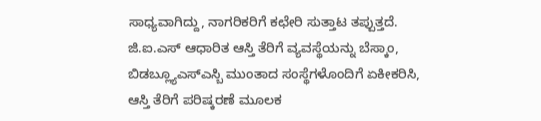ಸಾಧ್ಯವಾಗಿದ್ದು, ನಾಗರಿಕರಿಗೆ ಕಛೇರಿ ಸುತ್ತಾಟ ತಪ್ಪುತ್ತದೆ. ಜಿ.ಐ.ಎಸ್ ಆಧಾರಿತ ಆಸ್ತಿ ತೆರಿಗೆ ವ್ಯವಸ್ಥೆಯನ್ನು ಬೆಸ್ಕಾಂ, ಬಿಡಬ್ಲ್ಯೂಎಸ್ಎಸ್ಬಿ ಮುಂತಾದ ಸಂಸ್ಥೆಗಳೊಂದಿಗೆ ಏಕೀಕರಿಸಿ, ಆಸ್ತಿ ತೆರಿಗೆ ಪರಿಷ್ಕರಣೆ ಮೂಲಕ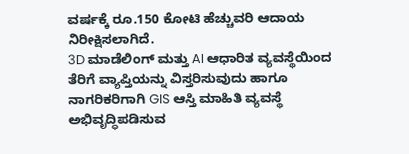ವರ್ಷಕ್ಕೆ ರೂ.150 ಕೋಟಿ ಹೆಚ್ಚುವರಿ ಆದಾಯ ನಿರೀಕ್ಷಿಸಲಾಗಿದೆ.
3D ಮಾಡೆಲಿಂಗ್ ಮತ್ತು AI ಆಧಾರಿತ ವ್ಯವಸ್ಥೆಯಿಂದ ತೆರಿಗೆ ವ್ಯಾಪ್ತಿಯನ್ನು ವಿಸ್ತರಿಸುವುದು ಹಾಗೂ ನಾಗರಿಕರಿಗಾಗಿ GIS ಆಸ್ತಿ ಮಾಹಿತಿ ವ್ಯವಸ್ಥೆ ಅಭಿವೃದ್ಧಿಪಡಿಸುವ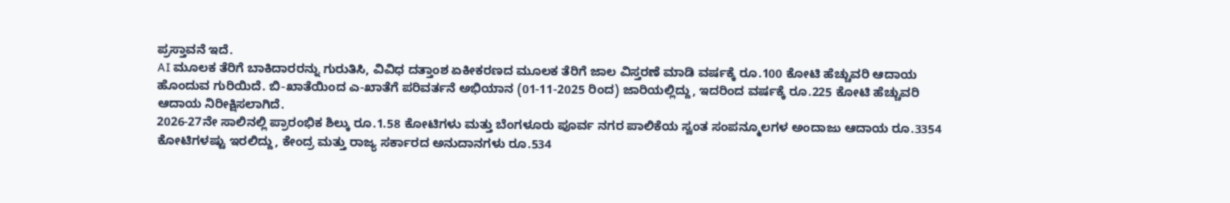ಪ್ರಸ್ತಾವನೆ ಇದೆ.
AI ಮೂಲಕ ತೆರಿಗೆ ಬಾಕಿದಾರರನ್ನು ಗುರುತಿಸಿ, ವಿವಿಧ ದತ್ತಾಂಶ ಏಕೀಕರಣದ ಮೂಲಕ ತೆರಿಗೆ ಜಾಲ ವಿಸ್ತರಣೆ ಮಾಡಿ ವರ್ಷಕ್ಕೆ ರೂ.100 ಕೋಟಿ ಹೆಚ್ಚುವರಿ ಆದಾಯ ಹೊಂದುವ ಗುರಿಯಿದೆ. ಬಿ-ಖಾತೆಯಿಂದ ಎ-ಖಾತೆಗೆ ಪರಿವರ್ತನೆ ಅಭಿಯಾನ (01-11-2025 ರಿಂದ) ಜಾರಿಯಲ್ಲಿದ್ದು, ಇದರಿಂದ ವರ್ಷಕ್ಕೆ ರೂ.225 ಕೋಟಿ ಹೆಚ್ಚುವರಿ ಆದಾಯ ನಿರೀಕ್ಷಿಸಲಾಗಿದೆ.
2026-27ನೇ ಸಾಲಿನಲ್ಲಿ ಪ್ರಾರಂಭಿಕ ಶಿಲ್ಕು ರೂ.1.58 ಕೋಟಿಗಳು ಮತ್ತು ಬೆಂಗಳೂರು ಪೂರ್ವ ನಗರ ಪಾಲಿಕೆಯ ಸ್ವಂತ ಸಂಪನ್ಮೂಲಗಳ ಅಂದಾಜು ಆದಾಯ ರೂ.3354 ಕೋಟಿಗಳಷ್ಟು ಇರಲಿದ್ದು, ಕೇಂದ್ರ ಮತ್ತು ರಾಜ್ಯ ಸರ್ಕಾರದ ಅನುದಾನಗಳು ರೂ.534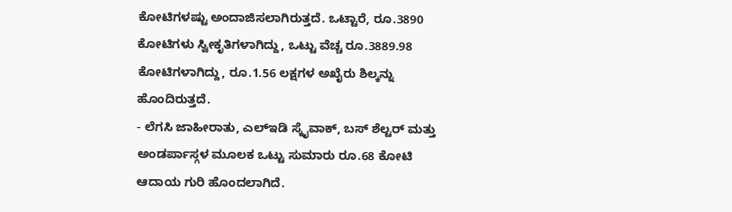ಕೋಟಿಗಳಷ್ಟು ಅಂದಾಜಿಸಲಾಗಿರುತ್ತದೆ. ಒಟ್ಟಾರೆ, ರೂ.3890 ಕೋಟಿಗಳು ಸ್ವೀಕೃತಿಗಳಾಗಿದ್ದು, ಒಟ್ಟು ವೆಚ್ಚ ರೂ.3889.98 ಕೋಟಿಗಳಾಗಿದ್ದು, ರೂ.1.56 ಲಕ್ಷಗಳ ಅಖೈರು ಶಿಲ್ಕನ್ನು ಹೊಂದಿರುತ್ತದೆ.
- ಲೆಗಸಿ ಜಾಹೀರಾತು, ಎಲ್ಇಡಿ ಸ್ಕೈವಾಕ್, ಬಸ್ ಶೆಲ್ಟರ್ ಮತ್ತು ಅಂಡರ್ಪಾಸ್ಗಳ ಮೂಲಕ ಒಟ್ಟು ಸುಮಾರು ರೂ.68 ಕೋಟಿ ಆದಾಯ ಗುರಿ ಹೊಂದಲಾಗಿದೆ.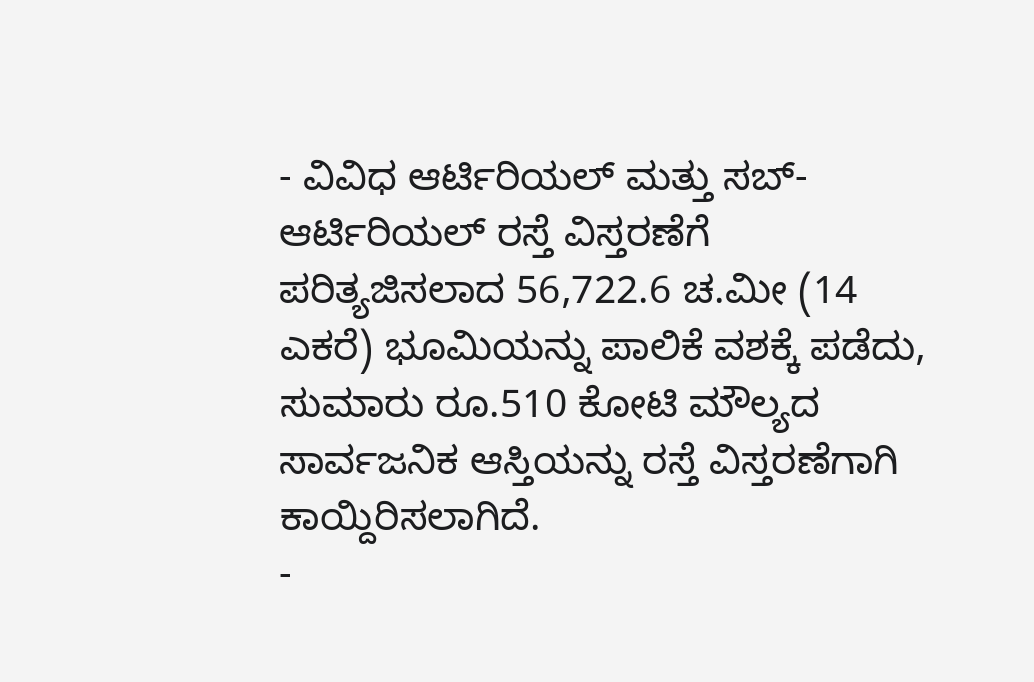- ವಿವಿಧ ಆರ್ಟಿರಿಯಲ್ ಮತ್ತು ಸಬ್-ಆರ್ಟಿರಿಯಲ್ ರಸ್ತೆ ವಿಸ್ತರಣೆಗೆ ಪರಿತ್ಯಜಿಸಲಾದ 56,722.6 ಚ.ಮೀ (14 ಎಕರೆ) ಭೂಮಿಯನ್ನು ಪಾಲಿಕೆ ವಶಕ್ಕೆ ಪಡೆದು, ಸುಮಾರು ರೂ.510 ಕೋಟಿ ಮೌಲ್ಯದ ಸಾರ್ವಜನಿಕ ಆಸ್ತಿಯನ್ನು ರಸ್ತೆ ವಿಸ್ತರಣೆಗಾಗಿ ಕಾಯ್ದಿರಿಸಲಾಗಿದೆ.
-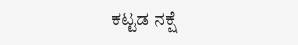ಕಟ್ಟಡ ನಕ್ಷೆ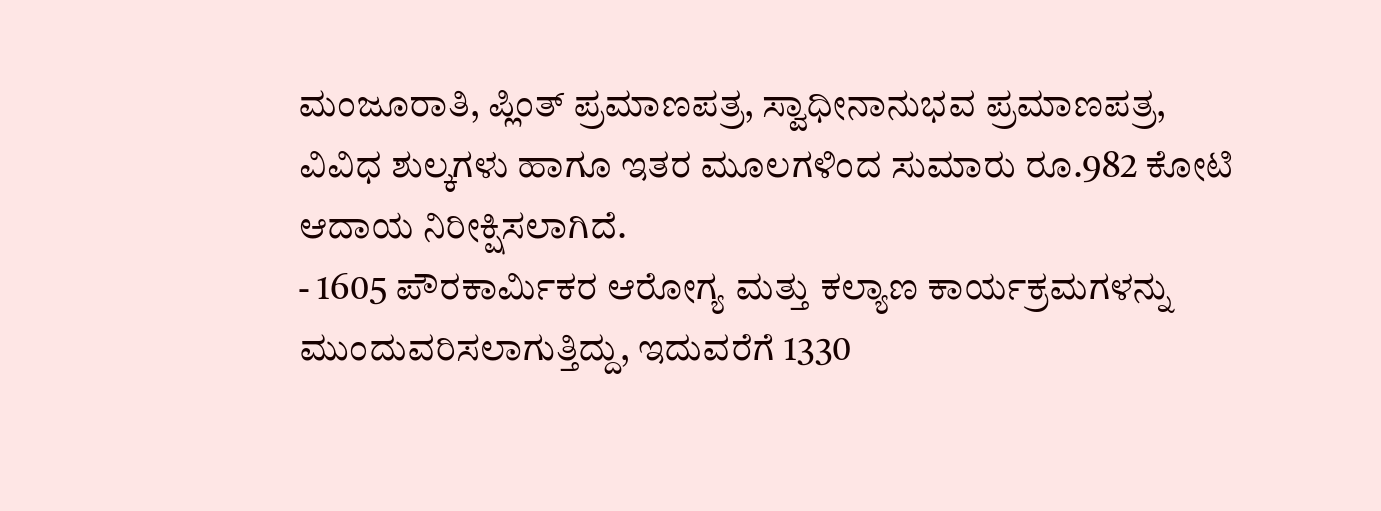ಮಂಜೂರಾತಿ, ಪ್ಲಿಂತ್ ಪ್ರಮಾಣಪತ್ರ, ಸ್ವಾಧೀನಾನುಭವ ಪ್ರಮಾಣಪತ್ರ, ವಿವಿಧ ಶುಲ್ಕಗಳು ಹಾಗೂ ಇತರ ಮೂಲಗಳಿಂದ ಸುಮಾರು ರೂ.982 ಕೋಟಿ ಆದಾಯ ನಿರೀಕ್ಷಿಸಲಾಗಿದೆ.
- 1605 ಪೌರಕಾರ್ಮಿಕರ ಆರೋಗ್ಯ ಮತ್ತು ಕಲ್ಯಾಣ ಕಾರ್ಯಕ್ರಮಗಳನ್ನು ಮುಂದುವರಿಸಲಾಗುತ್ತಿದ್ದು, ಇದುವರೆಗೆ 1330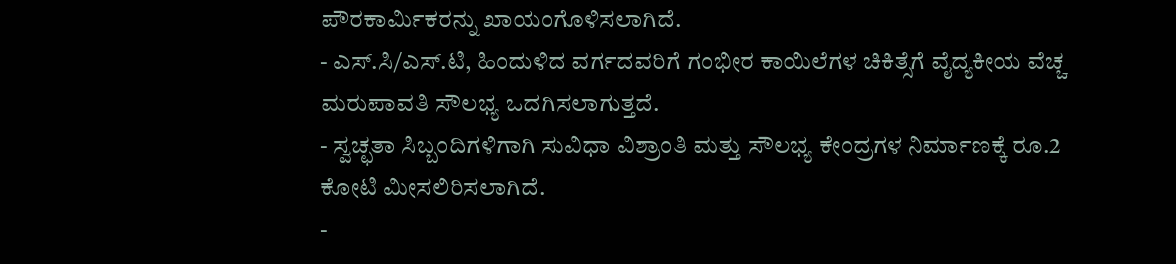ಪೌರಕಾರ್ಮಿಕರನ್ನು ಖಾಯಂಗೊಳಿಸಲಾಗಿದೆ.
- ಎಸ್.ಸಿ/ಎಸ್.ಟಿ, ಹಿಂದುಳಿದ ವರ್ಗದವರಿಗೆ ಗಂಭೀರ ಕಾಯಿಲೆಗಳ ಚಿಕಿತ್ಸೆಗೆ ವೈದ್ಯಕೀಯ ವೆಚ್ಚ ಮರುಪಾವತಿ ಸೌಲಭ್ಯ ಒದಗಿಸಲಾಗುತ್ತದೆ.
- ಸ್ವಚ್ಛತಾ ಸಿಬ್ಬಂದಿಗಳಿಗಾಗಿ ಸುವಿಧಾ ವಿಶ್ರಾಂತಿ ಮತ್ತು ಸೌಲಭ್ಯ ಕೇಂದ್ರಗಳ ನಿರ್ಮಾಣಕ್ಕೆ ರೂ.2 ಕೋಟಿ ಮೀಸಲಿರಿಸಲಾಗಿದೆ.
-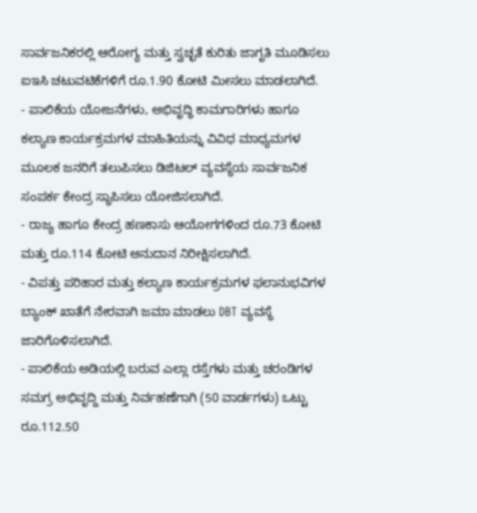ಸಾರ್ವಜನಿಕರಲ್ಲಿ ಆರೋಗ್ಯ ಮತ್ತು ಸ್ವಚ್ಛತೆ ಕುರಿತು ಜಾಗೃತಿ ಮೂಡಿಸಲು ಐಇಸಿ ಚಟುವಟಿಕೆಗಳಿಗೆ ರೂ.1.90 ಕೋಟಿ ಮೀಸಲು ಮಾಡಲಾಗಿದೆ.
- ಪಾಲಿಕೆಯ ಯೋಜನೆಗಳು, ಅಭಿವೃದ್ಧಿ ಕಾಮಗಾರಿಗಳು ಹಾಗೂ ಕಲ್ಯಾಣ ಕಾರ್ಯಕ್ರಮಗಳ ಮಾಹಿತಿಯನ್ನು ವಿವಿಧ ಮಾಧ್ಯಮಗಳ ಮೂಲಕ ಜನರಿಗೆ ತಲುಪಿಸಲು ಡಿಜಿಟಲ್ ವ್ಯವಸ್ಥೆಯ ಸಾರ್ವಜನಿಕ ಸಂಪರ್ಕ ಕೇಂದ್ರ ಸ್ಥಾಪಿಸಲು ಯೋಜಿಸಲಾಗಿದೆ.
- ರಾಜ್ಯ ಹಾಗೂ ಕೇಂದ್ರ ಹಣಕಾಸು ಆಯೋಗಗಳಿಂದ ರೂ.73 ಕೋಟಿ ಮತ್ತು ರೂ.114 ಕೋಟಿ ಅನುದಾನ ನಿರೀಕ್ಷಿಸಲಾಗಿದೆ.
- ವಿಪತ್ತು ಪರಿಹಾರ ಮತ್ತು ಕಲ್ಯಾಣ ಕಾರ್ಯಕ್ರಮಗಳ ಫಲಾನುಭವಿಗಳ ಬ್ಯಾಂಕ್ ಖಾತೆಗೆ ನೇರವಾಗಿ ಜಮಾ ಮಾಡಲು DBT ವ್ಯವಸ್ಥೆ ಜಾರಿಗೊಳಿಸಲಾಗಿದೆ.
- ಪಾಲಿಕೆಯ ಅಡಿಯಲ್ಲಿ ಬರುವ ಎಲ್ಲಾ ರಸ್ತೆಗಳು ಮತ್ತು ಚರಂಡಿಗಳ ಸಮಗ್ರ ಅಭಿವೃದ್ದಿ ಮತ್ತು ನಿರ್ವಹಣೆಗಾಗಿ (50 ವಾರ್ಡಗಳು) ಒಟ್ಟು ರೂ.112.50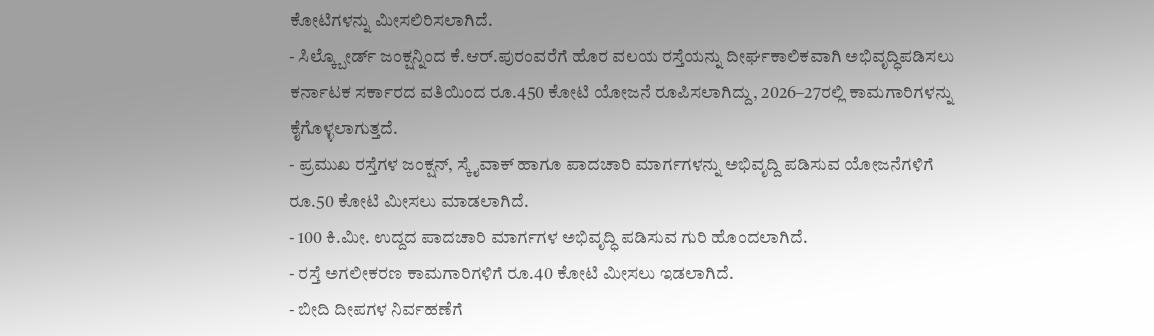ಕೋಟಿಗಳನ್ನು ಮೀಸಲಿರಿಸಲಾಗಿದೆ.
- ಸಿಲ್ಕ್ಬೋರ್ಡ್ ಜಂಕ್ಷನ್ನಿಂದ ಕೆ.ಆರ್.ಪುರಂವರೆಗೆ ಹೊರ ವಲಯ ರಸ್ತೆಯನ್ನು ದೀರ್ಘಕಾಲಿಕವಾಗಿ ಅಭಿವೃದ್ಧಿಪಡಿಸಲು ಕರ್ನಾಟಕ ಸರ್ಕಾರದ ವತಿಯಿಂದ ರೂ.450 ಕೋಟಿ ಯೋಜನೆ ರೂಪಿಸಲಾಗಿದ್ದು, 2026–27ರಲ್ಲಿ ಕಾಮಗಾರಿಗಳನ್ನು ಕೈಗೊಳ್ಳಲಾಗುತ್ತದೆ.
- ಪ್ರಮುಖ ರಸ್ತೆಗಳ ಜಂಕ್ಷನ್, ಸ್ಕೈವಾಕ್ ಹಾಗೂ ಪಾದಚಾರಿ ಮಾರ್ಗಗಳನ್ನು ಅಭಿವೃದ್ದಿ ಪಡಿಸುವ ಯೋಜನೆಗಳಿಗೆ ರೂ.50 ಕೋಟಿ ಮೀಸಲು ಮಾಡಲಾಗಿದೆ.
- 100 ಕಿ.ಮೀ. ಉದ್ದದ ಪಾದಚಾರಿ ಮಾರ್ಗಗಳ ಅಭಿವೃದ್ಧಿ ಪಡಿಸುವ ಗುರಿ ಹೊಂದಲಾಗಿದೆ.
- ರಸ್ತೆ ಅಗಲೀಕರಣ ಕಾಮಗಾರಿಗಳಿಗೆ ರೂ.40 ಕೋಟಿ ಮೀಸಲು ಇಡಲಾಗಿದೆ.
- ಬೀದಿ ದೀಪಗಳ ನಿರ್ವಹಣೆಗೆ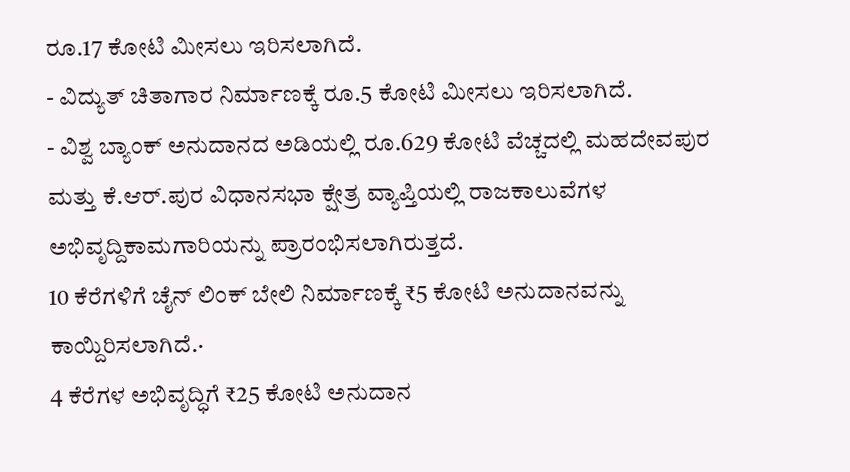ರೂ.17 ಕೋಟಿ ಮೀಸಲು ಇರಿಸಲಾಗಿದೆ.
- ವಿದ್ಯುತ್ ಚಿತಾಗಾರ ನಿರ್ಮಾಣಕ್ಕೆ ರೂ.5 ಕೋಟಿ ಮೀಸಲು ಇರಿಸಲಾಗಿದೆ.
- ವಿಶ್ವ ಬ್ಯಾಂಕ್ ಅನುದಾನದ ಅಡಿಯಲ್ಲಿ ರೂ.629 ಕೋಟಿ ವೆಚ್ಚದಲ್ಲಿ ಮಹದೇವಪುರ ಮತ್ತು ಕೆ.ಆರ್.ಪುರ ವಿಧಾನಸಭಾ ಕ್ಷೇತ್ರ ವ್ಯಾಪ್ತಿಯಲ್ಲಿ ರಾಜಕಾಲುವೆಗಳ ಅಭಿವೃದ್ದಿಕಾಮಗಾರಿಯನ್ನು ಪ್ರಾರಂಭಿಸಲಾಗಿರುತ್ತದೆ.
10 ಕೆರೆಗಳಿಗೆ ಚೈನ್ ಲಿಂಕ್ ಬೇಲಿ ನಿರ್ಮಾಣಕ್ಕೆ ₹5 ಕೋಟಿ ಅನುದಾನವನ್ನು ಕಾಯ್ದಿರಿಸಲಾಗಿದೆ.·
4 ಕೆರೆಗಳ ಅಭಿವೃದ್ಧಿಗೆ ₹25 ಕೋಟಿ ಅನುದಾನ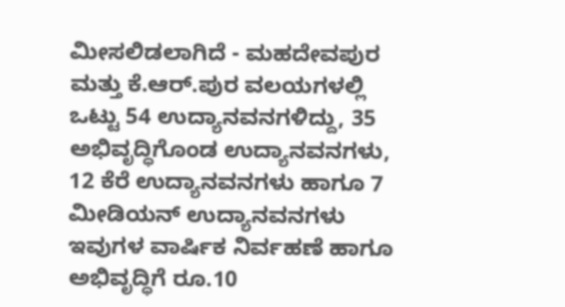ಮೀಸಲಿಡಲಾಗಿದೆ - ಮಹದೇವಪುರ ಮತ್ತು ಕೆ.ಆರ್.ಪುರ ವಲಯಗಳಲ್ಲಿ ಒಟ್ಟು 54 ಉದ್ಯಾನವನಗಳಿದ್ದು, 35 ಅಭಿವೃದ್ಧಿಗೊಂಡ ಉದ್ಯಾನವನಗಳು, 12 ಕೆರೆ ಉದ್ಯಾನವನಗಳು ಹಾಗೂ 7 ಮೀಡಿಯನ್ ಉದ್ಯಾನವನಗಳು ಇವುಗಳ ವಾರ್ಷಿಕ ನಿರ್ವಹಣೆ ಹಾಗೂ ಅಭಿವೃದ್ಧಿಗೆ ರೂ.10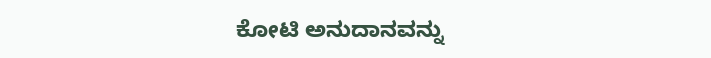ಕೋಟಿ ಅನುದಾನವನ್ನು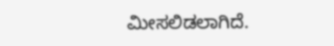ಮೀಸಲಿಡಲಾಗಿದೆ.